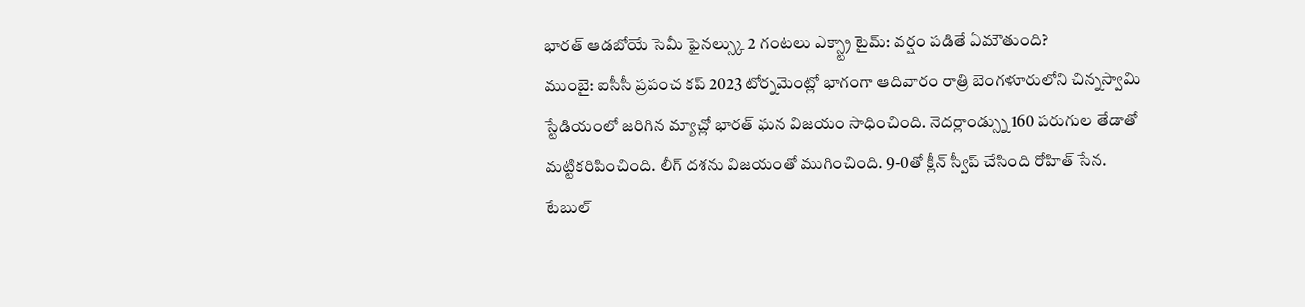భారత్ ఆడబోయే సెమీ ఫైనల్స్కు 2 గంటలు ఎక్స్ట్రా టైమ్: వర్షం పడితే ఏమౌతుంది?
ముంబై: ఐసీసీ ప్రపంచ కప్ 2023 టోర్నమెంట్లో భాగంగా ఆదివారం రాత్రి బెంగళూరులోని చిన్నస్వామి స్టేడియంలో జరిగిన మ్యాచ్లో భారత్ ఘన విజయం సాధించింది. నెదర్లాండ్స్ను 160 పరుగుల తేడాతో మట్టికరిపించింది. లీగ్ దశను విజయంతో ముగించింది. 9-0తో క్లీన్ స్వీప్ చేసింది రోహిత్ సేన.
టేబుల్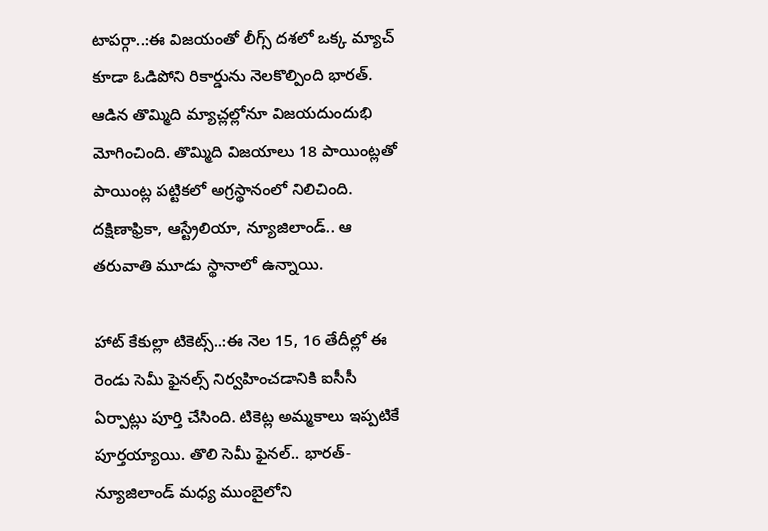టాపర్గా..:ఈ విజయంతో లీగ్స్ దశలో ఒక్క మ్యాచ్ కూడా ఓడిపోని రికార్డును నెలకొల్పింది భారత్. ఆడిన తొమ్మిది మ్యాచ్లల్లోనూ విజయదుందుభి మోగించింది. తొమ్మిది విజయాలు 18 పాయింట్లతో పాయింట్ల పట్టికలో అగ్రస్థానంలో నిలిచింది. దక్షిణాఫ్రికా, ఆస్ట్రేలియా, న్యూజిలాండ్.. ఆ తరువాతి మూడు స్థానాలో ఉన్నాయి.

హాట్ కేకుల్లా టికెట్స్..:ఈ నెల 15, 16 తేదీల్లో ఈ రెండు సెమీ ఫైనల్స్ నిర్వహించడానికి ఐసీసీ ఏర్పాట్లు పూర్తి చేసింది. టికెట్ల అమ్మకాలు ఇప్పటికే పూర్తయ్యాయి. తొలి సెమీ ఫైనల్.. భారత్- న్యూజిలాండ్ మధ్య ముంబైలోని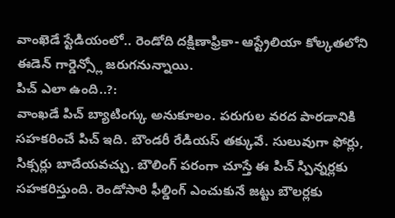వాంఖెడే స్టేడియంలో.. రెండోది దక్షిణాఫ్రికా- ఆస్ట్రేలియా కోల్కతలోని ఈడెన్ గార్డెన్స్లో జరుగనున్నాయి.
పిచ్ ఎలా ఉంది..?:
వాంఖడే పిచ్ బ్యాటింగ్కు అనుకూలం. పరుగుల వరద పారడానికి సహకరించే పిచ్ ఇది. బౌండరీ రేడియస్ తక్కువే. సులువుగా ఫోర్లు, సిక్సర్లు బాదేయవచ్చు. బౌలింగ్ పరంగా చూస్తే ఈ పిచ్ స్పిన్నర్లకు సహకరిస్తుంది. రెండోసారి ఫీల్డింగ్ ఎంచుకునే జట్టు బౌలర్లకు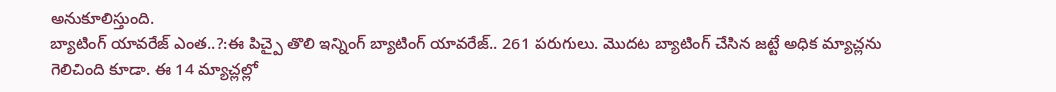అనుకూలిస్తుంది.
బ్యాటింగ్ యావరేజ్ ఎంత..?:ఈ పిచ్పై తొలి ఇన్నింగ్ బ్యాటింగ్ యావరేజ్.. 261 పరుగులు. మొదట బ్యాటింగ్ చేసిన జట్టే అధిక మ్యాచ్లను గెలిచింది కూడా. ఈ 14 మ్యాచ్లల్లో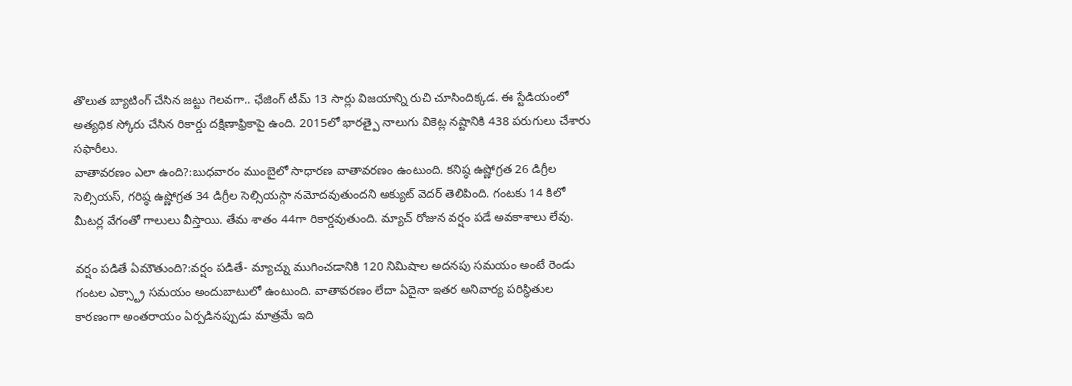తొలుత బ్యాటింగ్ చేసిన జట్టు గెలవగా.. ఛేజింగ్ టీమ్ 13 సార్లు విజయాన్ని రుచి చూసిందిక్కడ. ఈ స్టేడియంలో అత్యధిక స్కోరు చేసిన రికార్డు దక్షిణాఫ్రికాపై ఉంది. 2015లో భారత్పై నాలుగు వికెట్ల నష్టానికి 438 పరుగులు చేశారు సఫారీలు.
వాతావరణం ఎలా ఉంది?:బుధవారం ముంబైలో సాధారణ వాతావరణం ఉంటుంది. కనిష్ఠ ఉష్ణోగ్రత 26 డిగ్రీల సెల్సియస్, గరిష్ఠ ఉష్ణోగ్రత 34 డిగ్రీల సెల్సియస్గా నమోదవుతుందని అక్యుట్ వెదర్ తెలిపింది. గంటకు 14 కిలో మీటర్ల వేగంతో గాలులు వీస్తాయి. తేమ శాతం 44గా రికార్డవుతుంది. మ్యాచ్ రోజున వర్షం పడే అవకాశాలు లేవు.

వర్షం పడితే ఏమౌతుంది?:వర్షం పడితే- మ్యాచ్ను ముగించడానికి 120 నిమిషాల అదనపు సమయం అంటే రెండు గంటల ఎక్స్ట్రా సమయం అందుబాటులో ఉంటుంది. వాతావరణం లేదా ఏదైనా ఇతర అనివార్య పరిస్థితుల కారణంగా అంతరాయం ఏర్పడినప్పుడు మాత్రమే ఇది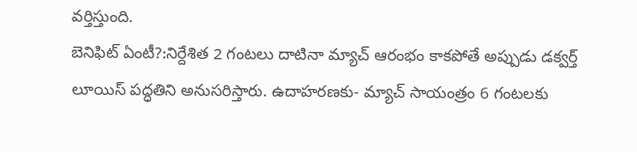వర్తిస్తుంది.
బెనిఫిట్ ఏంటీ?:నిర్దేశిత 2 గంటలు దాటినా మ్యాచ్ ఆరంభం కాకపోతే అప్పుడు డక్వర్త్ లూయిస్ పద్ధతిని అనుసరిస్తారు. ఉదాహరణకు- మ్యాచ్ సాయంత్రం 6 గంటలకు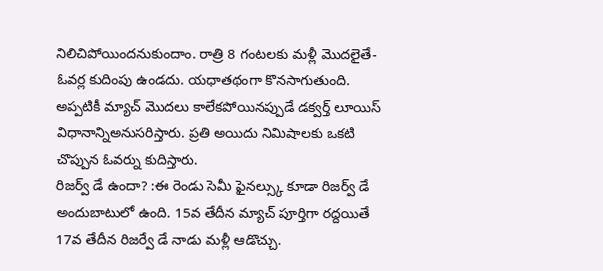నిలిచిపోయిందనుకుందాం. రాత్రి 8 గంటలకు మళ్లీ మొదలైతే- ఓవర్ల కుదింపు ఉండదు. యధాతథంగా కొనసాగుతుంది. అప్పటికీ మ్యాచ్ మొదలు కాలేకపోయినప్పుడే డక్వర్త్ లూయిస్ విధానాన్నిఅనుసరిస్తారు. ప్రతి అయిదు నిమిషాలకు ఒకటి చొప్పున ఓవర్ను కుదిస్తారు.
రిజర్వ్ డే ఉందా? :ఈ రెండు సెమీ ఫైనల్స్కు కూడా రిజర్వ్ డే అందుబాటులో ఉంది. 15వ తేదీన మ్యాచ్ పూర్తిగా రద్దయితే 17వ తేదీన రిజర్వే డే నాడు మళ్లీ ఆడొచ్చు.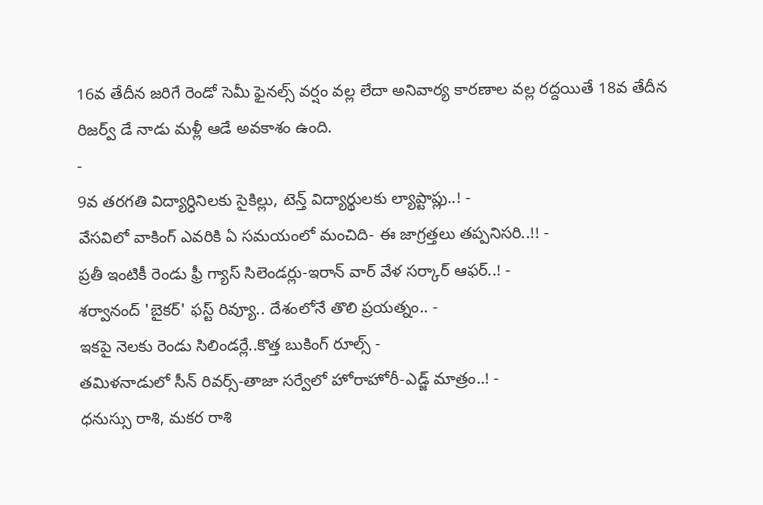16వ తేదీన జరిగే రెండో సెమీ ఫైనల్స్ వర్షం వల్ల లేదా అనివార్య కారణాల వల్ల రద్దయితే 18వ తేదీన రిజర్వ్ డే నాడు మళ్లీ ఆడే అవకాశం ఉంది.
-
9వ తరగతి విద్యార్ధినిలకు సైకిల్లు, టెన్త్ విద్యార్థులకు ల్యాప్టాప్లు..! -
వేసవిలో వాకింగ్ ఎవరికి ఏ సమయంలో మంచిది- ఈ జాగ్రత్తలు తప్పనిసరి..!! -
ప్రతీ ఇంటికీ రెండు ఫ్రీ గ్యాస్ సిలెండర్లు-ఇరాన్ వార్ వేళ సర్కార్ ఆఫర్..! -
శర్వానంద్ 'బైకర్' ఫస్ట్ రివ్యూ.. దేశంలోనే తొలి ప్రయత్నం.. -
ఇకపై నెలకు రెండు సిలిండర్లే..కొత్త బుకింగ్ రూల్స్ -
తమిళనాడులో సీన్ రివర్స్-తాజా సర్వేలో హోరాహోరీ-ఎడ్జ్ మాత్రం..! -
ధనుస్సు రాశి, మకర రాశి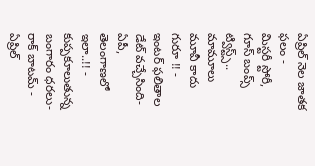ఏప్రిల్ నెల జాతక ఫలం -
మిస్టరీ స్టోరీ, గూస్ బంప్స్ ట్విస్ట్స్.. మామూలు మూవీ కాదు గురూ !! -
ఇంటర్ ఫలితాల డేట్ వచ్చేసింది- ఏపీ, తెలంగాణలో ఇలా..!! -
కుప్పకూలుతున్న బంగారం ధరలు- రాక్ బాటమ్ -
ఏప్రిల్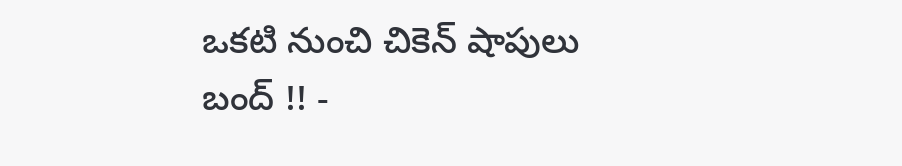ఒకటి నుంచి చికెన్ షాపులు బంద్ !! -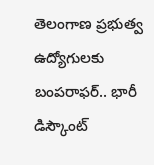తెలంగాణ ప్రభుత్వ ఉద్యోగులకు బంపరాఫర్.. భారీ డిస్కౌంట్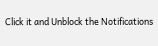Click it and Unblock the Notifications